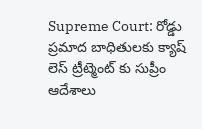Supreme Court: రోడ్డు ప్రమాద బాధితులకు క్యాష్ లెస్ ట్రీట్మెంట్ కు సుప్రీం ఆదేశాలు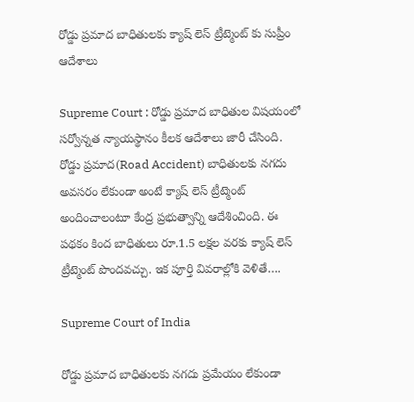రోడ్డు ప్రమాద బాధితులకు క్యాష్ లెస్ ట్రీట్మెంట్ కు సుప్రీం ఆదేశాలు

Supreme Court : రోడ్డు ప్రమాద బాధితుల విషయంలో సర్వోన్నత న్యాయస్థానం కీలక ఆదేశాలు జారీ చేసింది. రోడ్డు ప్రమాద(Road Accident) బాధితులకు నగదు అవసరం లేకుండా అంటే క్యాష్ లెస్ ట్రీట్మెంట్ అందించాలంటూ కేంద్ర ప్రభుత్వాన్ని ఆదేశించింది. ఈ పథకం కింద బాధితులు రూ.1.5 లక్షల వరకు క్యాష్ లెస్ ట్రీట్మెంట్ పొందవచ్చు. ఇక పూర్తి వివరాల్లోకి వెళితే….

Supreme Court of India

రోడ్డు ప్రమాద బాధితులకు నగదు ప్రమేయం లేకుండా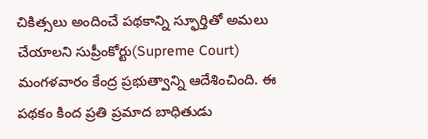చికిత్సలు అందించే పథకాన్ని స్ఫూర్తితో అమలు చేయాలని సుప్రీంకోర్టు(Supreme Court) మంగళవారం కేంద్ర ప్రభుత్వాన్ని ఆదేశించింది. ఈ పథకం కింద ప్రతి ప్రమాద బాధితుడు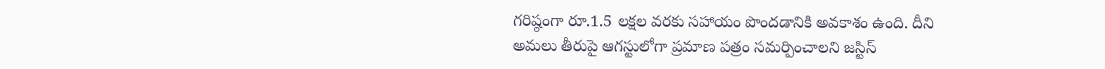గరిష్ఠంగా రూ.1.5 లక్షల వరకు సహాయం పొందడానికి అవకాశం ఉంది. దీని అమలు తీరుపై ఆగస్టులోగా ప్రమాణ పత్రం సమర్పించాలని జస్టిస్‌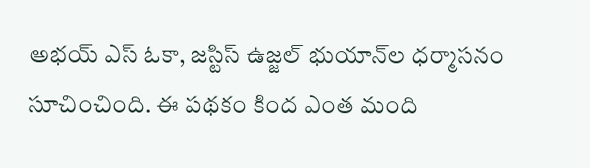అభయ్‌ ఎస్‌ ఓకా, జస్టిస్‌ ఉజ్జల్‌ భుయాన్‌ల ధర్మాసనం సూచించింది. ఈ పథకం కింద ఎంత మంది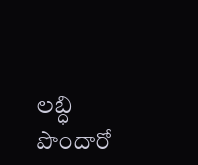లబ్ధి పొందారో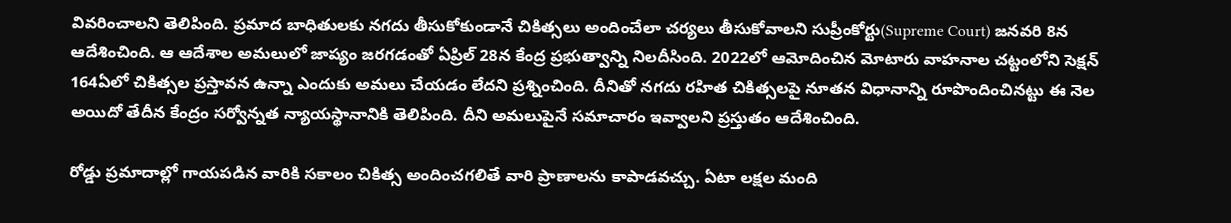వివరించాలని తెలిపింది. ప్రమాద బాధితులకు నగదు తీసుకోకుండానే చికిత్సలు అందించేలా చర్యలు తీసుకోవాలని సుప్రీంకోర్టు(Supreme Court) జనవరి 8న ఆదేశించింది. ఆ ఆదేశాల అమలులో జాప్యం జరగడంతో ఏప్రిల్‌ 28న కేంద్ర ప్రభుత్వాన్ని నిలదీసింది. 2022లో ఆమోదించిన మోటారు వాహనాల చట్టంలోని సెక్షన్‌ 164ఏలో చికిత్సల ప్రస్తావన ఉన్నా ఎందుకు అమలు చేయడం లేదని ప్రశ్నించింది. దీనితో నగదు రహిత చికిత్సలపై నూతన విధానాన్ని రూపొందించినట్టు ఈ నెల అయిదో తేదీన కేంద్రం సర్వోన్నత న్యాయస్థానానికి తెలిపింది. దీని అమలుపైనే సమాచారం ఇవ్వాలని ప్రస్తుతం ఆదేశించింది.

రోడ్డు ప్రమాదాల్లో గాయపడిన వారికి సకాలం చికిత్స అందించగలితే వారి ప్రాణాలను కాపాడవచ్చు. ఏటా లక్షల మంది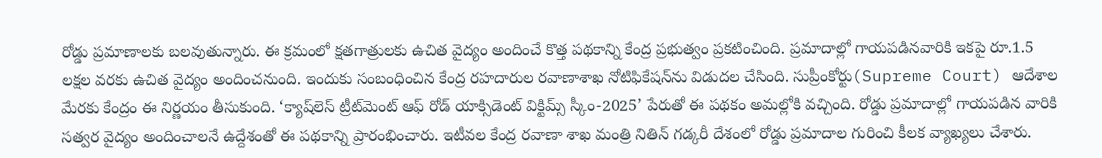రోడ్డు ప్రమాణాలకు బలవుతున్నారు. ఈ క్రమంలో క్షతగాత్రులకు ఉచిత వైద్యం అందించే కొత్త పథకాన్ని కేంద్ర ప్రభుత్వం ప్రకటించింది. ప్రమాదాల్లో గాయపడినవారికి ఇకపై రూ.1.5 లక్షల వరకు ఉచిత వైద్యం అందించనుంది. ఇందుకు సంబంధించిన కేంద్ర రహదారుల రవాణాశాఖ నోటిఫికేషన్‌ను విడుదల చేసింది. సుప్రీంకోర్టు(Supreme Court) ఆదేశాల మేరకు కేంద్రం ఈ నిర్ణయం తీసుకుంది. ‘క్యాష్‌లెస్‌ ట్రీట్‌మెంట్‌ ఆఫ్‌ రోడ్‌ యాక్సిడెంట్‌ విక్టిమ్స్‌ స్కీం-2025’ పేరుతో ఈ పథకం అమల్లోకి వచ్చింది. రోడ్డు ప్రమాదాల్లో గాయపడిన వారికి సత్వర వైద్యం అందించాలనే ఉద్దేశంతో ఈ పథకాన్ని ప్రారంభించారు. ఇటీవల కేంద్ర రవాణా శాఖ మంత్రి నితిన్ గడ్కరీ దేశంలో రోడ్డు ప్రమాదాల గురించి కీలక వ్యాఖ్యలు చేశారు.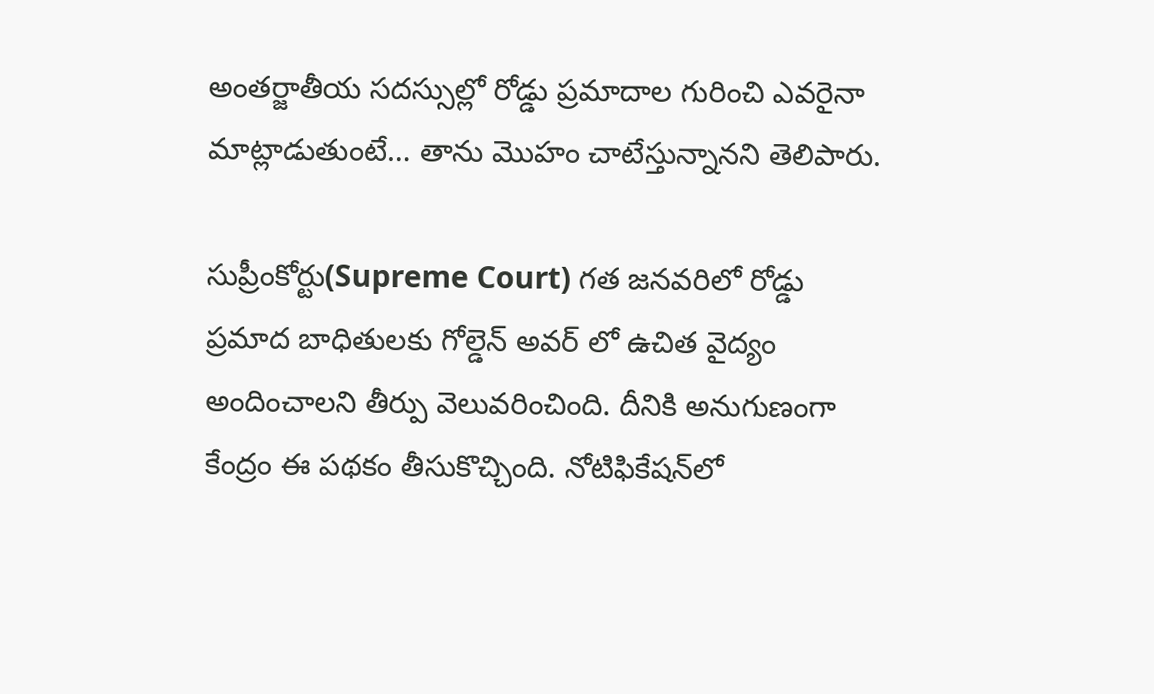అంతర్జాతీయ సదస్సుల్లో రోడ్డు ప్రమాదాల గురించి ఎవరైనా మాట్లాడుతుంటే… తాను మొహం చాటేస్తున్నానని తెలిపారు.

సుప్రీంకోర్టు(Supreme Court) గత జనవరిలో రోడ్డు ప్రమాద బాధితులకు గోల్డెన్‌ అవర్‌ లో ఉచిత వైద్యం అందించాలని తీర్పు వెలువరించింది. దీనికి అనుగుణంగా కేంద్రం ఈ పథకం తీసుకొచ్చింది. నోటిఫికేషన్‌లో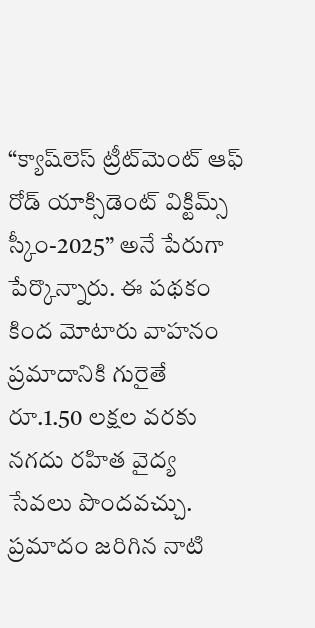“క్యాష్‌లెస్‌ ట్రీట్‌మెంట్‌ ఆఫ్‌ రోడ్‌ యాక్సిడెంట్‌ విక్టిమ్స్‌ స్కీం-2025” అనే పేరుగా పేర్కొన్నారు. ఈ పథకం కింద మోటారు వాహనం ప్రమాదానికి గురైతే రూ.1.50 లక్షల వరకు నగదు రహిత వైద్య సేవలు పొందవచ్చు. ప్రమాదం జరిగిన నాటి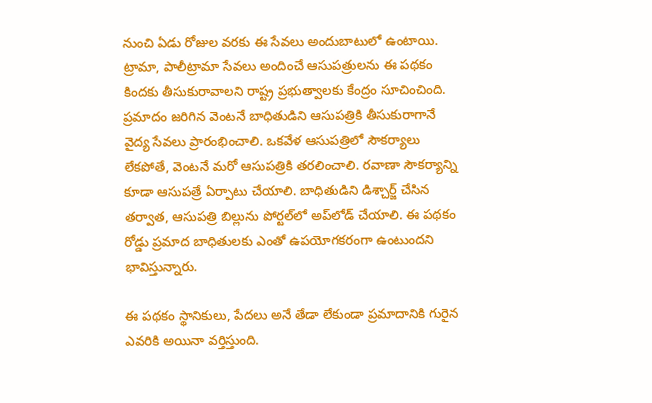నుంచి ఏడు రోజుల వరకు ఈ సేవలు అందుబాటులో ఉంటాయి. ట్రామా, పాలీట్రామా సేవలు అందించే ఆసుపత్రులను ఈ పథకం కిందకు తీసుకురావాలని రాష్ట్ర ప్రభుత్వాలకు కేంద్రం సూచించింది. ప్రమాదం జరిగిన వెంటనే బాధితుడిని ఆసుపత్రికి తీసుకురాగానే వైద్య సేవలు ప్రారంభించాలి. ఒకవేళ ఆసుపత్రిలో సౌకర్యాలు లేకపోతే, వెంటనే మరో ఆసుపత్రికి తరలించాలి. రవాణా సౌకర్యాన్ని కూడా ఆసుపత్రే ఏర్పాటు చేయాలి. బాధితుడిని డిశ్చార్జ్ చేసిన తర్వాత, ఆసుపత్రి బిల్లును పోర్టల్‌లో అప్‌లోడ్ చేయాలి. ఈ పథకం రోడ్డు ప్రమాద బాధితులకు ఎంతో ఉపయోగకరంగా ఉంటుందని భావిస్తున్నారు.

ఈ పథకం స్థానికులు, పేదలు అనే తేడా లేకుండా ప్రమాదానికి గురైన ఎవరికి అయినా వర్తిస్తుంది.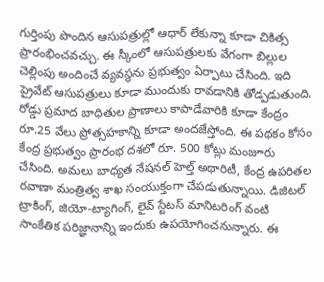గుర్తింపు పొందిన ఆసుపత్రుల్లో ఆధార్ లేకున్నా కూడా చికిత్స ప్రారంభించవచ్చు. ఈ స్కీంలో ఆసుపత్రులకు వేగంగా బిల్లుల చెల్లింపు అందించే వ్యవస్థను ప్రభుత్వం ఏర్పాటు చేసింది. ఇది ప్రైవేట్ ఆసుపత్రులు కూడా ముందుకు రావడానికి తోడ్పడుతుంది. రోడ్డు ప్రమాద బాధితుల ప్రాణాలు కాపాడేవారికి కూడా కేంద్రం రూ.25 వేలు ప్రోత్సహకాన్ని కూడా అందజేస్తోంది. ఈ పథకం కోసం కేంద్ర ప్రభుత్వం ప్రారంభ దశలో రూ. 500 కోట్లు మంజూరు చేసింది. అమలు బాధ్యత నేషనల్ హెల్త్ అథారిటీ, కేంద్ర ఉపరితల రవాణా మంత్రిత్వ శాఖ సంయుక్తంగా చేపడుతున్నాయి. డిజిటల్ ట్రాకింగ్, జియో-ట్యాగింగ్, లైవ్ స్టేటస్ మానిటరింగ్ వంటి సాంకేతిక పరిజ్ఞానాన్ని ఇందుకు ఉపయోగించనున్నారు. ఈ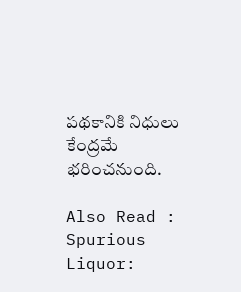పథకానికి నిధులు కేంద్రమే భరించనుంది.

Also Read : Spurious Liquor: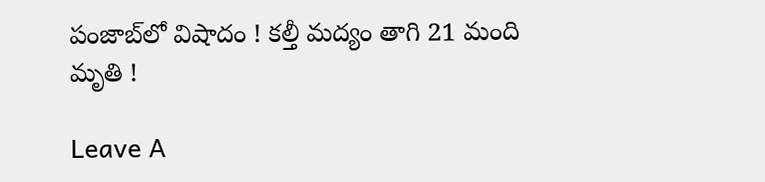పంజాబ్‌లో విషాదం ! కల్తీ మద్యం తాగి 21 మంది మృతి !

Leave A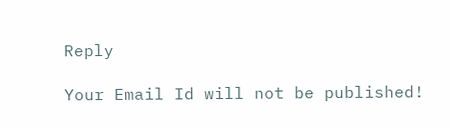Reply

Your Email Id will not be published!